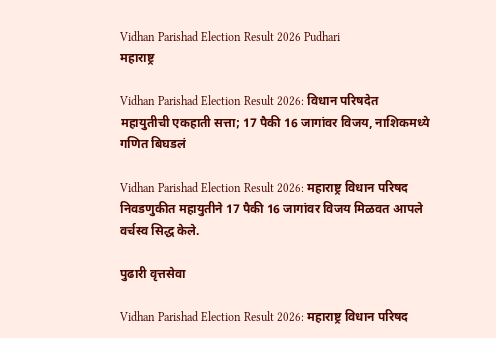Vidhan Parishad Election Result 2026 Pudhari
महाराष्ट्र

Vidhan Parishad Election Result 2026: विधान परिषदेत महायुतीची एकहाती सत्ता; 17 पैकी 16 जागांवर विजय, नाशिकमध्ये गणित बिघडलं

Vidhan Parishad Election Result 2026: महाराष्ट्र विधान परिषद निवडणुकीत महायुतीने 17 पैकी 16 जागांवर विजय मिळवत आपले वर्चस्व सिद्ध केले.

पुढारी वृत्तसेवा

Vidhan Parishad Election Result 2026: महाराष्ट्र विधान परिषद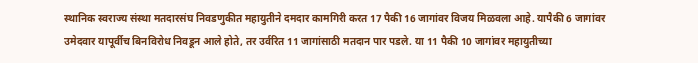स्थानिक स्वराज्य संस्था मतदारसंघ निवडणुकीत महायुतीने दमदार कामगिरी करत 17 पैकी 16 जागांवर विजय मिळवला आहे. यापैकी 6 जागांवर उमेदवार यापूर्वीच बिनविरोध निवडून आले होते, तर उर्वरित 11 जागांसाठी मतदान पार पडले. या 11 पैकी 10 जागांवर महायुतीच्या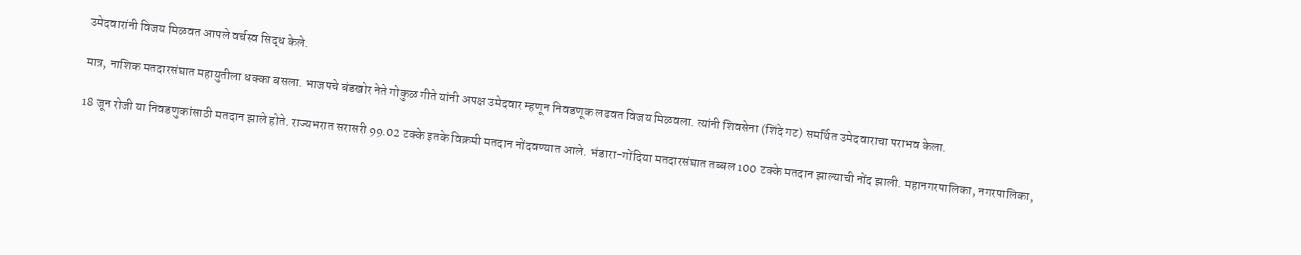उमेदवारांनी विजय मिळवत आपले वर्चस्व सिद्ध केले.

मात्र, नाशिक मतदारसंघात महायुतीला धक्का बसला. भाजपचे बंडखोर नेते गोकुळ गीते यांनी अपक्ष उमेदवार म्हणून निवडणूक लढवत विजय मिळवला. त्यांनी शिवसेना (शिंदे गट) समर्थित उमेदवाराचा पराभव केला.

18 जून रोजी या निवडणुकांसाठी मतदान झाले होते. राज्यभरात सरासरी 99.02 टक्के इतके विक्रमी मतदान नोंदवण्यात आले. भंडारा-गोंदिया मतदारसंघात तब्बल 100 टक्के मतदान झाल्याची नोंद झाली. महानगरपालिका, नगरपालिका,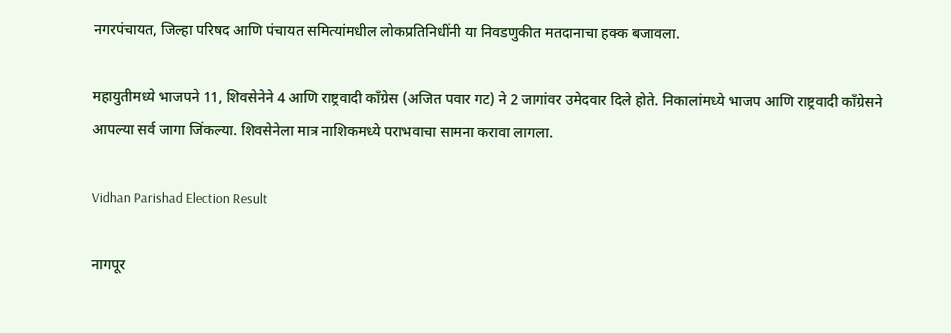नगरपंचायत, जिल्हा परिषद आणि पंचायत समित्यांमधील लोकप्रतिनिधींनी या निवडणुकीत मतदानाचा हक्क बजावला.

महायुतीमध्ये भाजपने 11, शिवसेनेने 4 आणि राष्ट्रवादी काँग्रेस (अजित पवार गट) ने 2 जागांवर उमेदवार दिले होते. निकालांमध्ये भाजप आणि राष्ट्रवादी काँग्रेसने आपल्या सर्व जागा जिंकल्या. शिवसेनेला मात्र नाशिकमध्ये पराभवाचा सामना करावा लागला.

Vidhan Parishad Election Result

नागपूर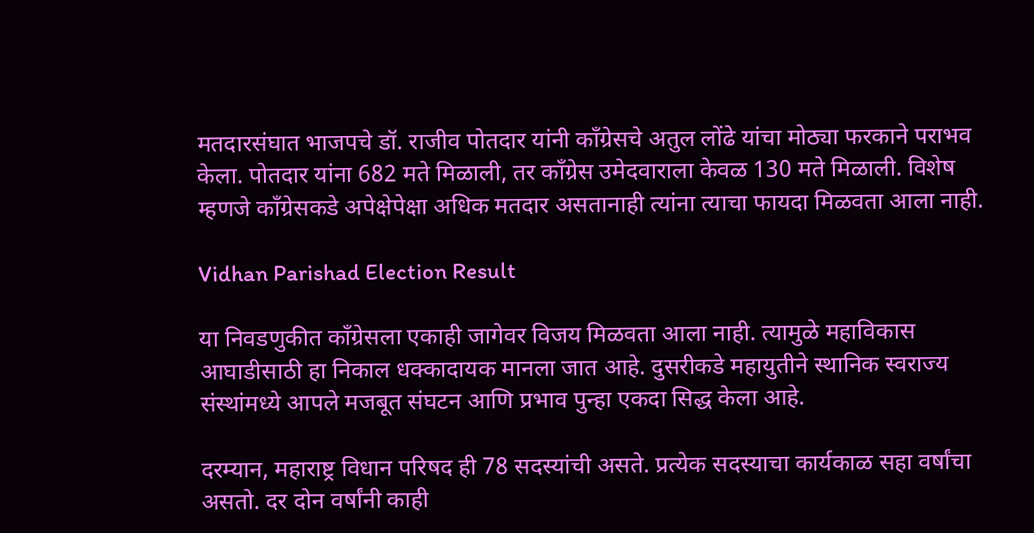मतदारसंघात भाजपचे डॉ. राजीव पोतदार यांनी काँग्रेसचे अतुल लोंढे यांचा मोठ्या फरकाने पराभव केला. पोतदार यांना 682 मते मिळाली, तर काँग्रेस उमेदवाराला केवळ 130 मते मिळाली. विशेष म्हणजे काँग्रेसकडे अपेक्षेपेक्षा अधिक मतदार असतानाही त्यांना त्याचा फायदा मिळवता आला नाही.

Vidhan Parishad Election Result

या निवडणुकीत काँग्रेसला एकाही जागेवर विजय मिळवता आला नाही. त्यामुळे महाविकास आघाडीसाठी हा निकाल धक्कादायक मानला जात आहे. दुसरीकडे महायुतीने स्थानिक स्वराज्य संस्थांमध्ये आपले मजबूत संघटन आणि प्रभाव पुन्हा एकदा सिद्ध केला आहे.

दरम्यान, महाराष्ट्र विधान परिषद ही 78 सदस्यांची असते. प्रत्येक सदस्याचा कार्यकाळ सहा वर्षांचा असतो. दर दोन वर्षांनी काही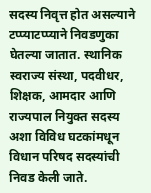सदस्य निवृत्त होत असल्याने टप्प्याटप्प्याने निवडणुका घेतल्या जातात. स्थानिक स्वराज्य संस्था, पदवीधर, शिक्षक, आमदार आणि राज्यपाल नियुक्त सदस्य अशा विविध घटकांमधून विधान परिषद सदस्यांची निवड केली जाते.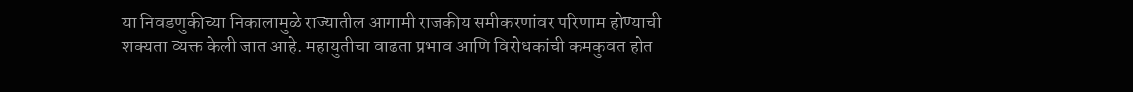या निवडणुकीच्या निकालामुळे राज्यातील आगामी राजकीय समीकरणांवर परिणाम होण्याची शक्यता व्यक्त केली जात आहे. महायुतीचा वाढता प्रभाव आणि विरोधकांची कमकुवत होत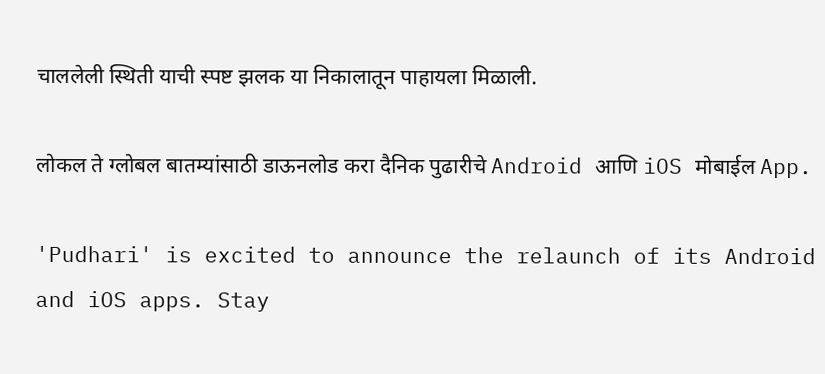चाललेली स्थिती याची स्पष्ट झलक या निकालातून पाहायला मिळाली.

लोकल ते ग्लोबल बातम्यांसाठी डाऊनलोड करा दैनिक पुढारीचे Android आणि iOS मोबाईल App.

'Pudhari' is excited to announce the relaunch of its Android and iOS apps. Stay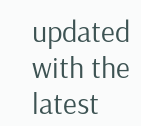updated with the latest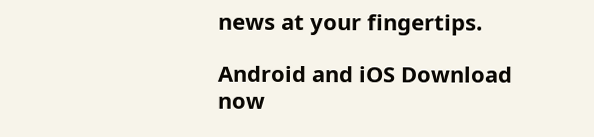news at your fingertips.

Android and iOS Download now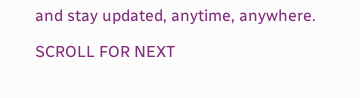and stay updated, anytime, anywhere.

SCROLL FOR NEXT